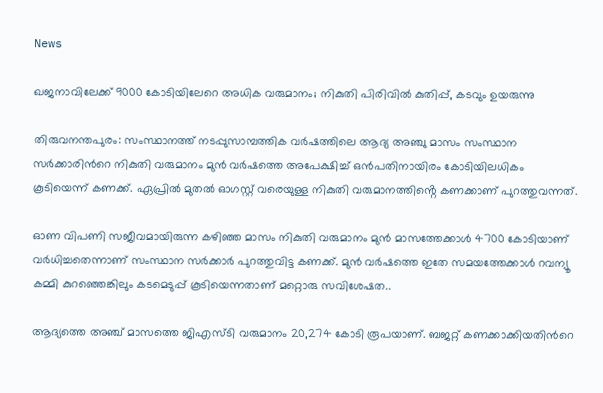News

ഖജനാവിലേക്ക് 9000 കോടിയിലേറെ അധിക വരുമാനം; നികുതി പിരിവിൽ കുതിപ്പ്, കടവും ഉയരുന്നു

തിരുവനന്തപുരം: സംസ്ഥാനത്ത് നടപ്പുസാമ്പത്തിക വർഷത്തിലെ ആദ്യ അഞ്ചു മാസം സംസ്ഥാന സര്‍ക്കാരിന്‍റെ നികുതി വരുമാനം മുന്‍ വര്‍ഷത്തെ അപേക്ഷിച്ച് ഒന്‍പതിനായിരം കോടിയിലധികം കൂടിയെന്ന് കണക്ക്. ഏപ്രിൽ മുതൽ ഓഗസ്റ്റ് വരെയുള്ള നികുതി വരുമാനത്തിൻ്റെ കണക്കാണ് പുറത്തുവന്നത്.

ഓണ വിപണി സജീവമായിരുന്ന കഴിഞ്ഞ മാസം നികുതി വരുമാനം മുന്‍ മാസത്തേക്കാള്‍ 4700 കോടിയാണ് വര്‍ധിച്ചതെന്നാണ് സംസ്ഥാന സർക്കാർ പുറത്തുവിട്ട കണക്ക്. മുന്‍ വര്‍ഷത്തെ ഇതേ സമയത്തേക്കാള്‍ റവന്യൂ കമ്മി കുറഞ്ഞെങ്കിലും കടമെടുപ്പ് കൂടിയെന്നതാണ് മറ്റൊരു സവിശേഷത..

ആദ്യത്തെ അഞ്ച് മാസത്തെ ജിഎസ്ടി വരുമാനം 20,274 കോടി രൂപയാണ്. ബജറ്റ് കണക്കാക്കിയതിന്‍റെ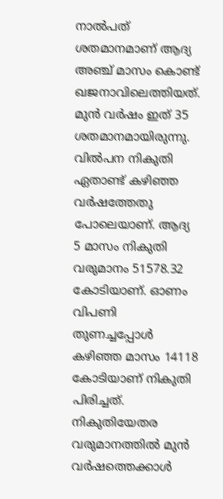നാൽപത് ശതമാനമാണ് ആദ്യ അഞ്ച് മാസം കൊണ്ട് ഖജനാവിലെത്തിയത്. മുൻ വര്‍ഷം ഇത് 35 ശതമാനമായിരുന്നു. വിൽപന നികുതി ഏതാണ്ട് കഴിഞ്ഞ വര്‍ഷത്തേതു പോലെയാണ്. ആദ്യ 5 മാസം നികുതി വരുമാനം 51578.32 കോടിയാണ്. ഓണം വിപണി തുണച്ചപ്പോള്‍ കഴിഞ്ഞ മാസം 14118 കോടിയാണ് നികുതി പിരിച്ചത്. നികുതിയേതര വരുമാനത്തിൽ മുന്‍ വര്‍ഷത്തെക്കാൾ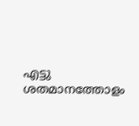എട്ടു ശതമാനത്തോളം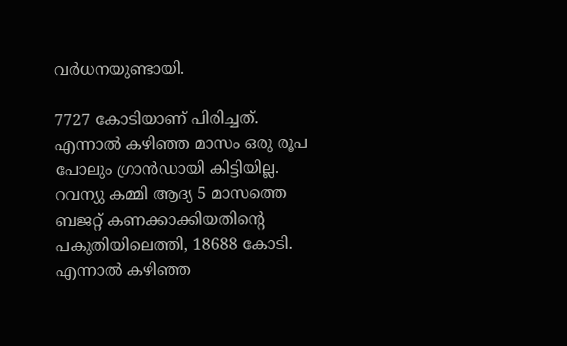വര്‍ധനയുണ്ടായി.

7727 കോടിയാണ് പിരിച്ചത്. എന്നാൽ കഴിഞ്ഞ മാസം ഒരു രൂപ പോലും ഗ്രാന്‍ഡായി കിട്ടിയില്ല. റവന്യു കമ്മി ആദ്യ 5 മാസത്തെ ബജറ്റ് കണക്കാക്കിയതിന്‍റെ പകുതിയിലെത്തി, 18688 കോടി. എന്നാൽ കഴിഞ്ഞ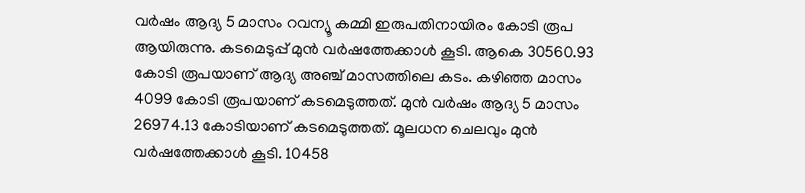വര്‍ഷം ആദ്യ 5 മാസം റവന്യൂ കമ്മി ഇരുപതിനായിരം കോടി രൂപ ആയിരുന്നു. കടമെടുപ്പ് മുന്‍ വര്‍ഷത്തേക്കാള്‍ കൂടി. ആകെ 30560.93 കോടി രൂപയാണ് ആദ്യ അഞ്ച് മാസത്തിലെ കടം. കഴിഞ്ഞ മാസം 4099 കോടി രൂപയാണ് കടമെടുത്തത്. മുന്‍ വര്‍ഷം ആദ്യ 5 മാസം 26974.13 കോടിയാണ് കടമെടുത്തത്. മൂലധന ചെലവും മുൻ വര്‍ഷത്തേക്കാള്‍ കൂടി. 10458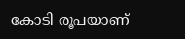കോടി രൂപയാണ്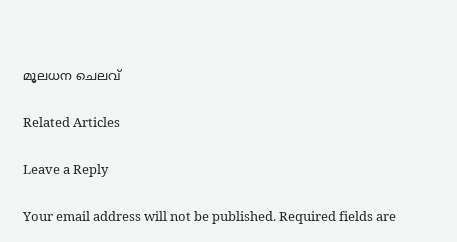മൂലധന ചെലവ്

Related Articles

Leave a Reply

Your email address will not be published. Required fields are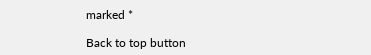marked *

Back to top button